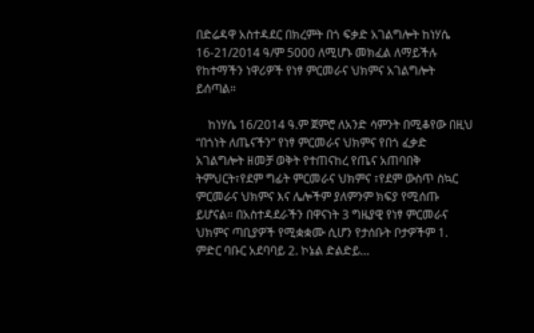በድሬዳዋ አስተዳደር በክረምት በጎ ፍቃድ አገልግሎት ከነሃሴ 16-21/2014 ዓ/ም 5000 ለሚሆኑ መክፈል ለማይችሉ የከተማችን ነዋሪዎች የነፃ ምርመራና ህክምና አገልግሎት ይሰጣል።

    ከነሃሴ 16/2014 ዓ.ም ጀምሮ ለአንድ ሳምንት በሚቆየው በዚህ “በጎነት ለጤናችን” የነፃ ምርመራና ህክምና የበጎ ፈቃድ አገልግሎት ዘመቻ ወቅት የተጠናከረ የጤና አጠባበቅ ትምህርት፣የደም ግፊት ምርመራና ህክምና ፣የደም ውስጥ ስኳር ምርመራና ህክምና እና ሌሎችም ያለምንም ክፍያ የሚሰጡ ይሆናል። በአስተዳደራችን በዋናነት 3 ግዜያዊ የነፃ ምርመራና ህክምና ጣቢያዎች የሚቋቋሙ ሲሆን የታሰቡት ቦታዎችም 1. ምድር ባቡር አደባባይ 2. ኮኔል ድልድይ…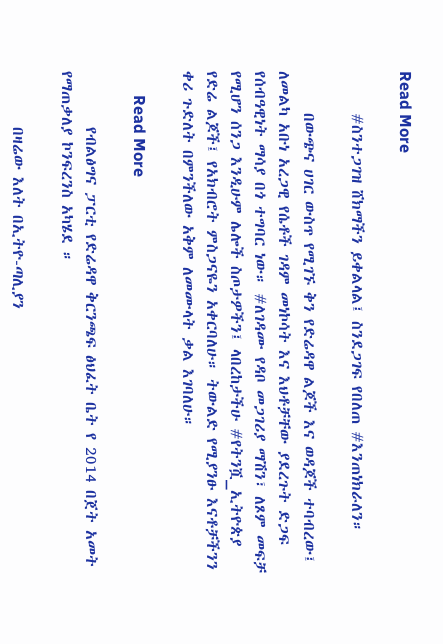Read More

      #ስንተጋገዝ ሸክማችን ይቀልላል፤ ስንደጋገፍ የበለጠ #እንጠነክራለን።

      በውጭና ሀገር ውስጥ የሚገኙ ቅን የድሬዳዋ ልጆች እና ወዳጆች ተባብረው፤ ለመልካ አቡነ አረጋዊ የሴቶች ገዳም መነኮሳት እና እህቶቻቸው ያደረጉት ድጋፍ የሰብዓዊነት ማሳያ በጎ ተግባር ነው። #ለገዳሙ የዳቦ መጋገሪያ ማሽን፣ ለጾም መፍቻ የሚሆን ሰንጋ እንዲሁም ሌሎች ስጦታዎችን፤ ላበረከታችሁ #የትንሿ_ኢትዮጵያ የድሬ ልጆች፤ የአክብሮት ምስጋናዬን አቀርባለሁ። ትውልድ የሚያንፁ እናቶቻችንን ቀሪ ጉድለት በምንችለው አቅም ለመሙላት ቃል እገባለሁ።

      Read More

        የብልፅግና ፓርቲ የድሬዳዋ ቅርንጫፍ ፅህፈት ቤት የ 2014 በጀት አመት የማጠቃለያ ኮንፍረንስ አካሄደ ።

        በዛሬው እለት በኢትዮ-ጣሊያን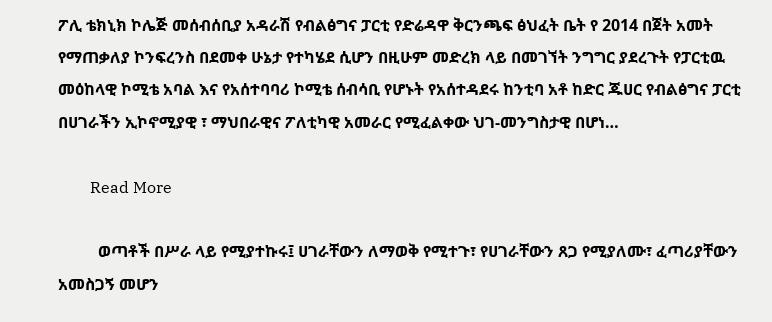ፖሊ ቴክኒክ ኮሌጅ መሰብሰቢያ አዳራሽ የብልፅግና ፓርቲ የድሬዳዋ ቅርንጫፍ ፅህፈት ቤት የ 2014 በጀት አመት የማጠቃለያ ኮንፍረንስ በደመቀ ሁኔታ የተካሄደ ሲሆን በዚሁም መድረክ ላይ በመገኘት ንግግር ያደረጉት የፓርቲዉ መዕከላዊ ኮሚቴ አባል እና የአሰተባባሪ ኮሚቴ ሰብሳቢ የሆኑት የአሰተዳደሩ ከንቲባ አቶ ከድር ጁሀር የብልፅግና ፓርቲ በሀገራችን ኢኮኖሚያዊ ፣ ማህበራዊና ፖለቲካዊ አመራር የሚፈልቀው ህገ-መንግስታዊ በሆነ…

        Read More

          ወጣቶች በሥራ ላይ የሚያተኩሩ፤ ሀገራቸውን ለማወቅ የሚተጉ፣ የሀገራቸውን ጸጋ የሚያለሙ፣ ፈጣሪያቸውን አመስጋኝ መሆን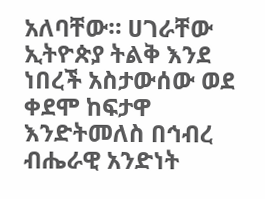አለባቸው። ሀገራቸው ኢትዮጵያ ትልቅ እንደ ነበረች አስታውሰው ወደ ቀደሞ ከፍታዋ እንድትመለስ በኅብረ ብሔራዊ አንድነት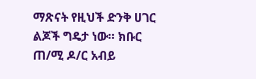ማጽናት የዚህች ድንቅ ሀገር ልጆች ግዴታ ነው። ክቡር ጠ/ሚ ዶ/ር አብይ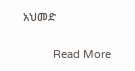አህመድ

          Read More